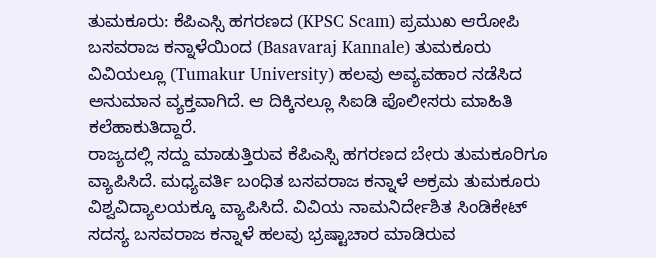ತುಮಕೂರು: ಕೆಪಿಎಸ್ಸಿ ಹಗರಣದ (KPSC Scam) ಪ್ರಮುಖ ಆರೋಪಿ ಬಸವರಾಜ ಕನ್ನಾಳೆಯಿಂದ (Basavaraj Kannale) ತುಮಕೂರು ವಿವಿಯಲ್ಲೂ (Tumakur University) ಹಲವು ಅವ್ಯವಹಾರ ನಡೆಸಿದ ಅನುಮಾನ ವ್ಯಕ್ತವಾಗಿದೆ. ಆ ದಿಕ್ಕಿನಲ್ಲೂ ಸಿಐಡಿ ಪೊಲೀಸರು ಮಾಹಿತಿ ಕಲೆಹಾಕುತಿದ್ದಾರೆ.
ರಾಜ್ಯದಲ್ಲಿ ಸದ್ದು ಮಾಡುತ್ತಿರುವ ಕೆಪಿಎಸ್ಸಿ ಹಗರಣದ ಬೇರು ತುಮಕೂರಿಗೂ ವ್ಯಾಪಿಸಿದೆ. ಮಧ್ಯವರ್ತಿ ಬಂಧಿತ ಬಸವರಾಜ ಕನ್ನಾಳೆ ಅಕ್ರಮ ತುಮಕೂರು ವಿಶ್ವವಿದ್ಯಾಲಯಕ್ಕೂ ವ್ಯಾಪಿಸಿದೆ. ವಿವಿಯ ನಾಮನಿರ್ದೇಶಿತ ಸಿಂಡಿಕೇಟ್ ಸದಸ್ಯ ಬಸವರಾಜ ಕನ್ನಾಳೆ ಹಲವು ಭ್ರಷ್ಟಾಚಾರ ಮಾಡಿರುವ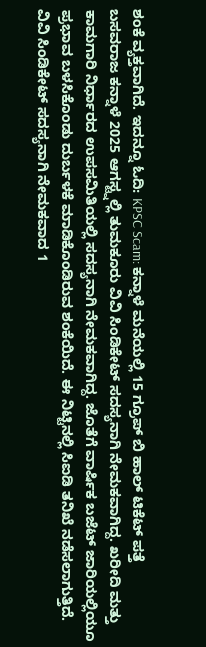ಶಂಕೆ ವ್ಯಕ್ತವಾಗಿದೆ. ಇದನ್ನೂ ಓದಿ: KPSC Scam: ಕನ್ನಾಳೆ ಮನೆಯಲ್ಲಿ 15 ಗ್ರೂಪ್ ಬಿ ಹಾಲ್ ಟಿಕೆಟ್ ಪತ್ತೆ
ಬಸವರಾಜ ಕನ್ನಾಳೆ 2025 ಆಗಸ್ಟ್ನಲ್ಲಿ ತುಮಕೂರು ವಿವಿ ಸಿಂಡಿಕೇಟ್ ಸದಸ್ಯನಾಗಿ ನೇಮಕವಾಗಿದ್ದ. ಖರೀದಿ ಮತ್ತು ಕಾಮಗಾರಿ ನಿರ್ಧಾರದ ಉಪಸಮಿತಿಯಲ್ಲಿ ಸದಸ್ಯನಾಗಿ ನೇಮಕವಾಗಿದ್ದ. ಜೊತೆಗೆ ವಾರ್ಷಿಕ ಬಜೆಟ್ ಜಾರಿಯಲ್ಲಿಯೂ ಪ್ರಭಾವ ಬಳಸಿಕೊಂಡು ದುರ್ಬಳಕೆ ಮಾಡಿಕೊಂಡಿರುವ ಶಂಕೆಯಿದೆ. ಈ ನಿಟ್ಟಿನಲ್ಲಿ ಸಿಐಡಿ ತನಿಖೆ ನಡೆಸಲಾಗುತ್ತಿದೆ.
ವಿವಿ ಸಿಂಡಿಕೇಟ್ ಸದಸ್ಯನಾಗಿ ನೇಮಕವಾದ 1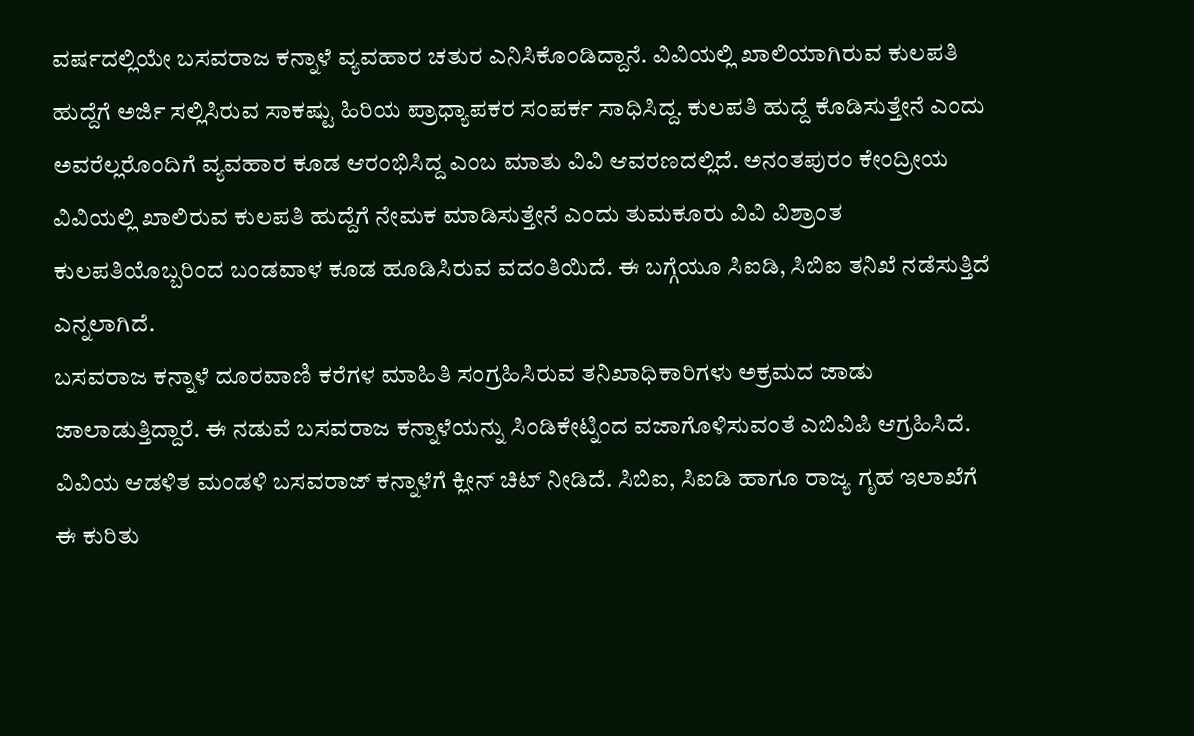ವರ್ಷದಲ್ಲಿಯೇ ಬಸವರಾಜ ಕನ್ನಾಳೆ ವ್ಯವಹಾರ ಚತುರ ಎನಿಸಿಕೊಂಡಿದ್ದಾನೆ. ವಿವಿಯಲ್ಲಿ ಖಾಲಿಯಾಗಿರುವ ಕುಲಪತಿ ಹುದ್ದೆಗೆ ಅರ್ಜಿ ಸಲ್ಲಿಸಿರುವ ಸಾಕಷ್ಟು ಹಿರಿಯ ಪ್ರಾಧ್ಯಾಪಕರ ಸಂಪರ್ಕ ಸಾಧಿಸಿದ್ದ. ಕುಲಪತಿ ಹುದ್ದೆ ಕೊಡಿಸುತ್ತೇನೆ ಎಂದು ಅವರೆಲ್ಲರೊಂದಿಗೆ ವ್ಯವಹಾರ ಕೂಡ ಆರಂಭಿಸಿದ್ದ ಎಂಬ ಮಾತು ವಿವಿ ಆವರಣದಲ್ಲಿದೆ. ಅನಂತಪುರಂ ಕೇಂದ್ರೀಯ ವಿವಿಯಲ್ಲಿ ಖಾಲಿರುವ ಕುಲಪತಿ ಹುದ್ದೆಗೆ ನೇಮಕ ಮಾಡಿಸುತ್ತೇನೆ ಎಂದು ತುಮಕೂರು ವಿವಿ ವಿಶ್ರಾಂತ ಕುಲಪತಿಯೊಬ್ಬರಿಂದ ಬಂಡವಾಳ ಕೂಡ ಹೂಡಿಸಿರುವ ವದಂತಿಯಿದೆ. ಈ ಬಗ್ಗೆಯೂ ಸಿಐಡಿ, ಸಿಬಿಐ ತನಿಖೆ ನಡೆಸುತ್ತಿದೆ ಎನ್ನಲಾಗಿದೆ.
ಬಸವರಾಜ ಕನ್ನಾಳೆ ದೂರವಾಣಿ ಕರೆಗಳ ಮಾಹಿತಿ ಸಂಗ್ರಹಿಸಿರುವ ತನಿಖಾಧಿಕಾರಿಗಳು ಅಕ್ರಮದ ಜಾಡು ಜಾಲಾಡುತ್ತಿದ್ದಾರೆ. ಈ ನಡುವೆ ಬಸವರಾಜ ಕನ್ನಾಳೆಯನ್ನು ಸಿಂಡಿಕೇಟ್ನಿಂದ ವಜಾಗೊಳಿಸುವಂತೆ ಎಬಿವಿಪಿ ಆಗ್ರಹಿಸಿದೆ.
ವಿವಿಯ ಆಡಳಿತ ಮಂಡಳಿ ಬಸವರಾಜ್ ಕನ್ನಾಳೆಗೆ ಕ್ಲೀನ್ ಚಿಟ್ ನೀಡಿದೆ. ಸಿಬಿಐ, ಸಿಐಡಿ ಹಾಗೂ ರಾಜ್ಯ ಗೃಹ ಇಲಾಖೆಗೆ ಈ ಕುರಿತು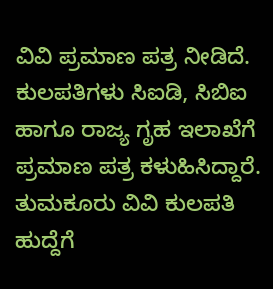ವಿವಿ ಪ್ರಮಾಣ ಪತ್ರ ನೀಡಿದೆ. ಕುಲಪತಿಗಳು ಸಿಐಡಿ, ಸಿಬಿಐ ಹಾಗೂ ರಾಜ್ಯ ಗೃಹ ಇಲಾಖೆಗೆ ಪ್ರಮಾಣ ಪತ್ರ ಕಳುಹಿಸಿದ್ದಾರೆ.
ತುಮಕೂರು ವಿವಿ ಕುಲಪತಿ ಹುದ್ದೆಗೆ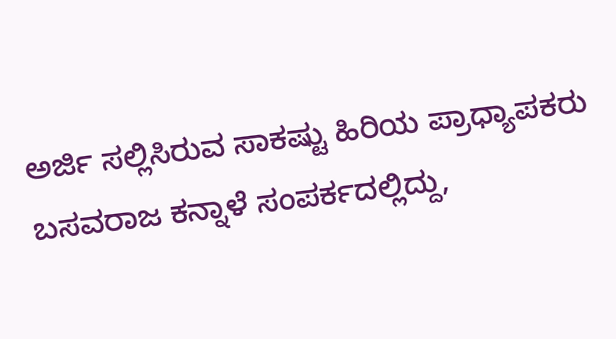ಅರ್ಜಿ ಸಲ್ಲಿಸಿರುವ ಸಾಕಷ್ಟು ಹಿರಿಯ ಪ್ರಾಧ್ಯಾಪಕರು ಬಸವರಾಜ ಕನ್ನಾಳೆ ಸಂಪರ್ಕದಲ್ಲಿದ್ದು,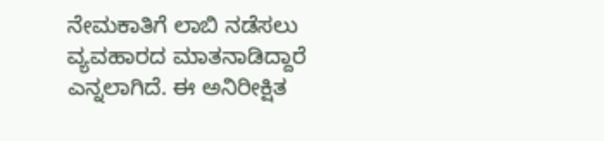ನೇಮಕಾತಿಗೆ ಲಾಬಿ ನಡೆಸಲು ವ್ಯವಹಾರದ ಮಾತನಾಡಿದ್ದಾರೆ ಎನ್ನಲಾಗಿದೆ. ಈ ಅನಿರೀಕ್ಷಿತ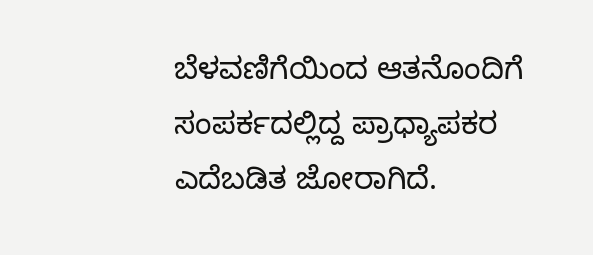ಬೆಳವಣಿಗೆಯಿಂದ ಆತನೊಂದಿಗೆ ಸಂಪರ್ಕದಲ್ಲಿದ್ದ ಪ್ರಾಧ್ಯಾಪಕರ ಎದೆಬಡಿತ ಜೋರಾಗಿದೆ.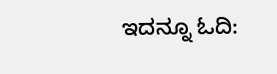ಇದನ್ನೂ ಓದಿ: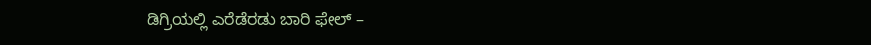ಡಿಗ್ರಿಯಲ್ಲಿ ಎರೆಡೆರಡು ಬಾರಿ ಫೇಲ್ –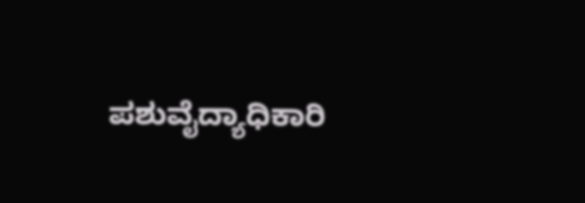ಪಶುವೈದ್ಯಾಧಿಕಾರಿ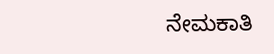ನೇಮಕಾತಿ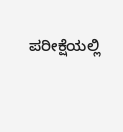ಪರೀಕ್ಷೆಯಲ್ಲಿ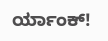ರ್ಯಾಂಕ್!